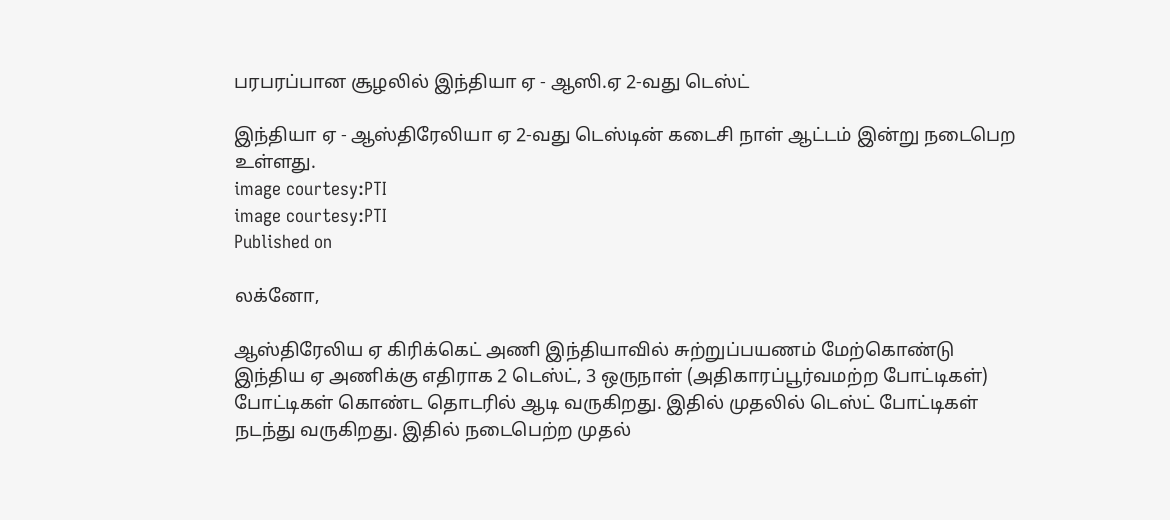பரபரப்பான சூழலில் இந்தியா ஏ - ஆஸி.ஏ 2-வது டெஸ்ட்

இந்தியா ஏ - ஆஸ்திரேலியா ஏ 2-வது டெஸ்டின் கடைசி நாள் ஆட்டம் இன்று நடைபெற உள்ளது.
image courtesy:PTI
image courtesy:PTI
Published on

லக்னோ,

ஆஸ்திரேலிய ஏ கிரிக்கெட் அணி இந்தியாவில் சுற்றுப்பயணம் மேற்கொண்டு இந்திய ஏ அணிக்கு எதிராக 2 டெஸ்ட், 3 ஒருநாள் (அதிகாரப்பூர்வமற்ற போட்டிகள்) போட்டிகள் கொண்ட தொடரில் ஆடி வருகிறது. இதில் முதலில் டெஸ்ட் போட்டிகள் நடந்து வருகிறது. இதில் நடைபெற்ற முதல்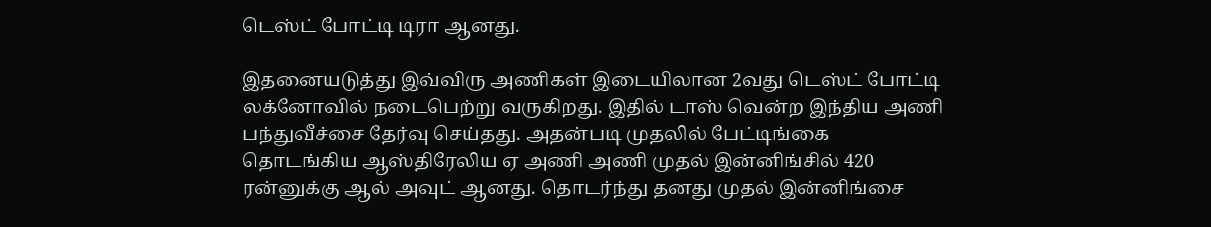டெஸ்ட் போட்டி டிரா ஆனது.

இதனையடுத்து இவ்விரு அணிகள் இடையிலான 2வது டெஸ்ட் போட்டி லக்னோவில் நடைபெற்று வருகிறது. இதில் டாஸ் வென்ற இந்திய அணி பந்துவீச்சை தேர்வு செய்தது. அதன்படி முதலில் பேட்டிங்கை தொடங்கிய ஆஸ்திரேலிய ஏ அணி அணி முதல் இன்னிங்சில் 420 ரன்னுக்கு ஆல் அவுட் ஆனது. தொடர்ந்து தனது முதல் இன்னிங்சை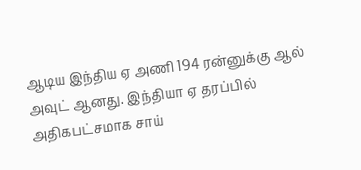ஆடிய இந்திய ஏ அணி 194 ரன்னுக்கு ஆல் அவுட் ஆனது. இந்தியா ஏ தரப்பில் அதிகபட்சமாக சாய்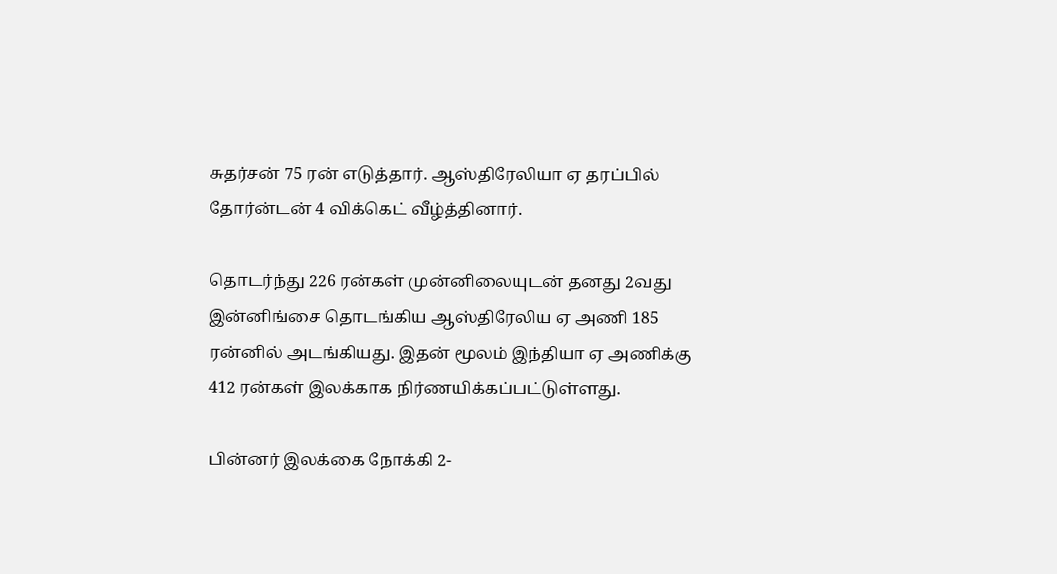சுதர்சன் 75 ரன் எடுத்தார். ஆஸ்திரேலியா ஏ தரப்பில் தோர்ன்டன் 4 விக்கெட் வீழ்த்தினார்.

தொடர்ந்து 226 ரன்கள் முன்னிலையுடன் தனது 2வது இன்னிங்சை தொடங்கிய ஆஸ்திரேலிய ஏ அணி 185 ரன்னில் அடங்கியது. இதன் மூலம் இந்தியா ஏ அணிக்கு 412 ரன்கள் இலக்காக நிர்ணயிக்கப்பட்டுள்ளது.

பின்னர் இலக்கை நோக்கி 2-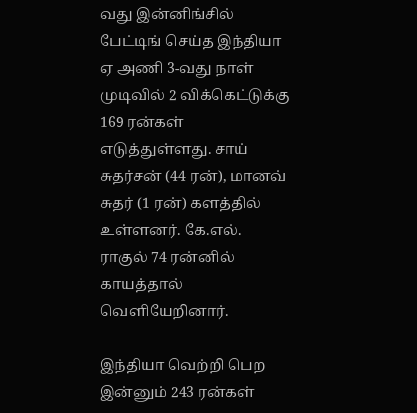வது இன்னிங்சில் பேட்டிங் செய்த இந்தியா ஏ அணி 3-வது நாள் முடிவில் 2 விக்கெட்டுக்கு 169 ரன்கள் எடுத்துள்ளது. சாய் சுதர்சன் (44 ரன்), மானவ் சுதர் (1 ரன்) களத்தில் உள்ளனர். கே.எல். ராகுல் 74 ரன்னில் காயத்தால் வெளியேறினார்.

இந்தியா வெற்றி பெற இன்னும் 243 ரன்கள்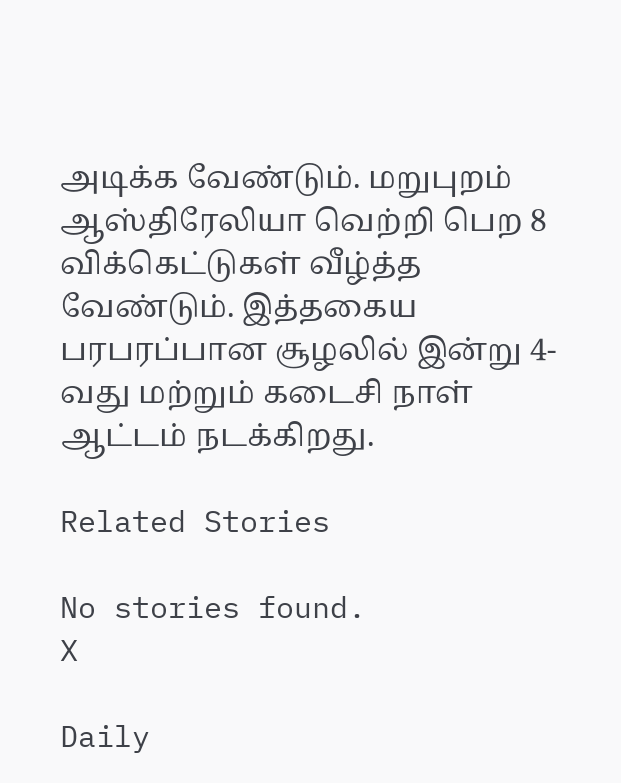அடிக்க வேண்டும். மறுபுறம் ஆஸ்திரேலியா வெற்றி பெற 8 விக்கெட்டுகள் வீழ்த்த வேண்டும். இத்தகைய பரபரப்பான சூழலில் இன்று 4-வது மற்றும் கடைசி நாள் ஆட்டம் நடக்கிறது.

Related Stories

No stories found.
X

Daily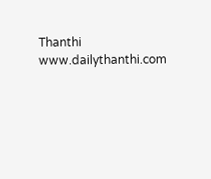Thanthi
www.dailythanthi.com